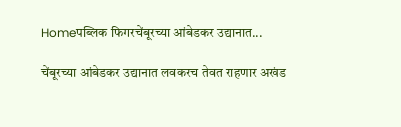Homeपब्लिक फिगरचेंबूरच्या आंबेडकर उद्यानात...

चेंबूरच्या आंबेडकर उद्यानात लवकरच तेवत राहणार अखंड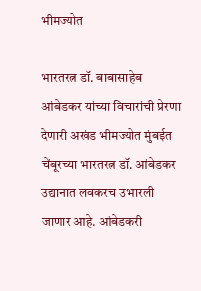भीमज्योत

भारतरत्न डॉ. बाबासाहेब आंबेडकर यांच्या विचारांची प्रेरणा देणारी अखंड भीमज्योत मुंबईत चेंबूरच्या भारतरत्न डॉ. आंबेडकर उद्यानात लवकरच उभारली जाणार आहे. आंबेडकरी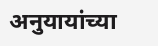अनुयायांच्या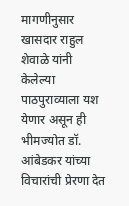मागणीनुसार खासदार राहुल शेवाळे यांनी केलेल्या पाठपुराव्याला यश येणार असून ही भीमज्योत डॉ. आंबेडकर यांच्या विचारांची प्रेरणा देत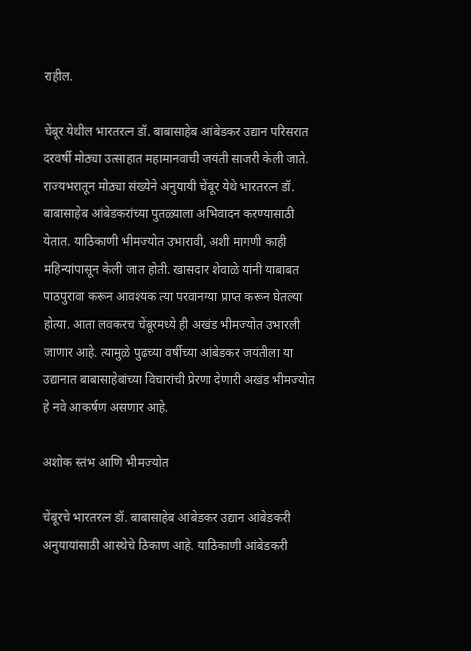राहील.

चेंबूर येथील भारतरत्न डॉ. बाबासाहेब आंबेडकर उद्यान परिसरात दरवर्षी मोठ्या उत्साहात महामानवाची जयंती साजरी केली जाते. राज्यभरातून मोठ्या संख्येने अनुयायी चेंबूर येथे भारतरत्न डॉ. बाबासाहेब आंबेडकरांच्या पुतळ्याला अभिवादन करण्यासाठी येतात. याठिकाणी भीमज्योत उभारावी, अशी मागणी काही महिन्यांपासून केली जात होती. खासदार शेवाळे यांनी याबाबत पाठपुरावा करून आवश्यक त्या परवानग्या प्राप्त करून घेतल्या होत्या. आता लवकरच चेंबूरमध्ये ही अखंड भीमज्योत उभारली जाणार आहे. त्यामुळे पुढच्या वर्षीच्या आंबेडकर जयंतीला या उद्यानात बाबासाहेबांच्या विचारांची प्रेरणा देणारी अखंड भीमज्योत हे नवे आकर्षण असणार आहे.

अशोक स्तंभ आणि भीमज्योत

चेंबूरचे भारतरत्न डॉ. बाबासाहेब आंबेडकर उद्यान आंबेडकरी अनुयायांसाठी आस्थेचे ठिकाण आहे. याठिकाणी आंबेडकरी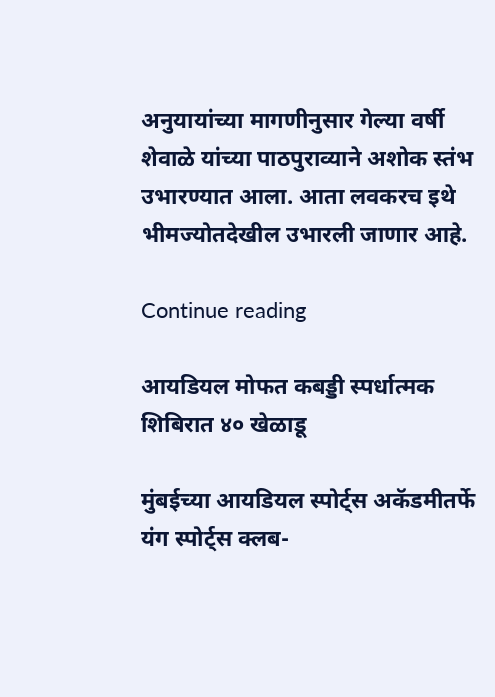अनुयायांच्या मागणीनुसार गेल्या वर्षी शेवाळे यांच्या पाठपुराव्याने अशोक स्तंभ उभारण्यात आला. आता लवकरच इथे भीमज्योतदेखील उभारली जाणार आहे.

Continue reading

आयडियल मोफत कबड्डी स्पर्धात्मक शिबिरात ४० खेळाडू

मुंबईच्या आयडियल स्पोर्ट्स अकॅडमीतर्फे यंग स्पोर्ट्स क्लब-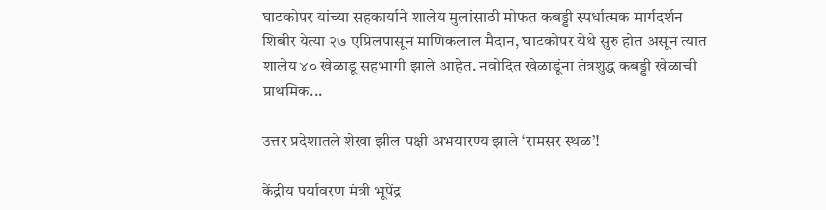घाटकोपर यांच्या सहकार्याने शालेय मुलांसाठी मोफत कबड्डी स्पर्धात्मक मार्गदर्शन शिबीर येत्या २७ एप्रिलपासून माणिकलाल मैदान, घाटकोपर येथे सुरु होत असून त्यात शालेय ४० खेळाडू सहभागी झाले आहेत. नवोदित खेळाडूंना तंत्रशुद्ध कबड्डी खेळाची प्राथमिक...

उत्तर प्रदेशातले शेखा झील पक्षी अभयारण्य झाले ‘रामसर स्थळ’!

केंद्रीय पर्यावरण मंत्री भूपेंद्र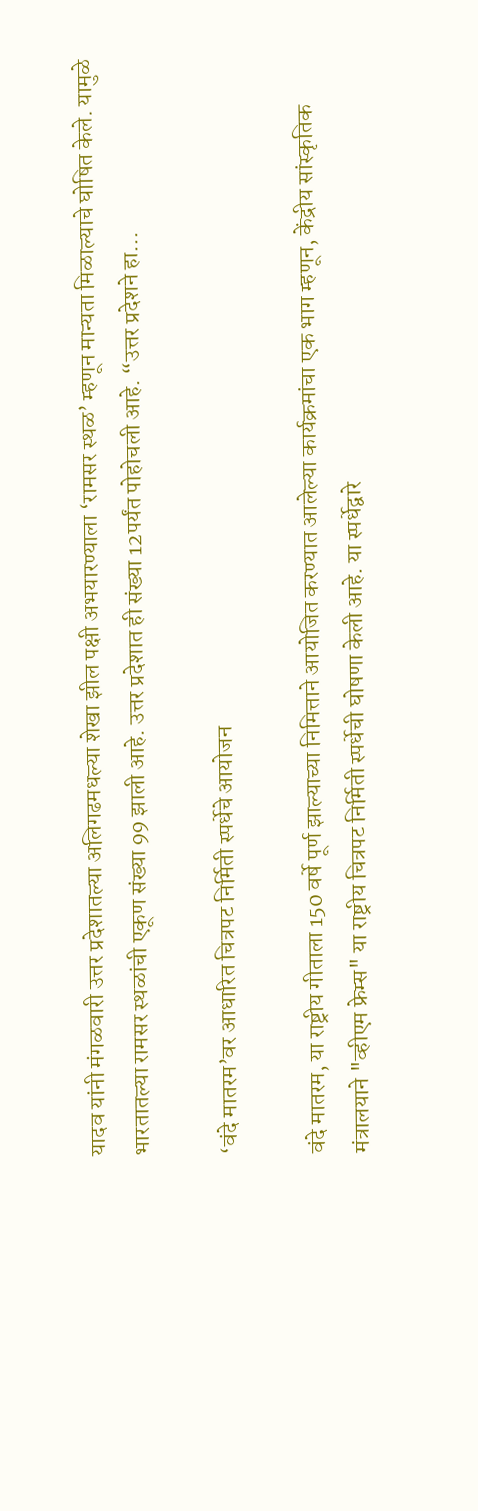यादव यांनी मंगळवारी उत्तर प्रदेशातल्या अलिगढमधल्या शेखा झील पक्षी अभयारण्याला ‘रामसर स्थळ’ म्हणून मान्यता मिळाल्याचे घोषित केले. यामुळे भारतातल्या रामसर स्थळांची एकूण संख्या 99 झाली आहे. उत्तर प्रदेशात ही संख्या 12पर्यंत पोहोचली आहे. “उत्तर प्रदेशने हा...

‘वंदे मातरम’वर आधारित चित्रपट निर्मिती स्पर्धेचे आयोजन

वंदे मातरम, या राष्ट्रीय गीताला 150 वर्षे पूर्ण झाल्याच्या निमित्ताने आयोजित करण्यात आलेल्या कार्यक्रमांचा एक भाग म्हणून, केंद्रीय सांस्कृतिक मंत्रालयाने "व्हीएम फ्रेम्स" या राष्ट्रीय चित्रपट निर्मिती स्पर्धेची घोषणा केली आहे. या स्पर्धेद्वारे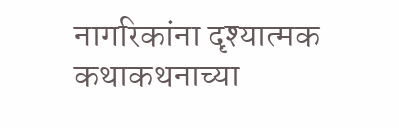नागरिकांना दृश्यात्मक कथाकथनाच्या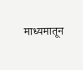माध्यमातून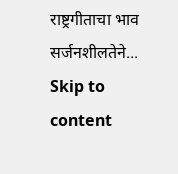राष्ट्रगीताचा भाव सर्जनशीलतेने...
Skip to content